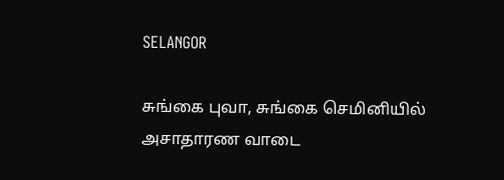SELANGOR

சுங்கை புவா, சுங்கை செமினியில் அசாதாரண வாடை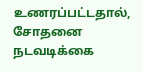உணரப்பட்டதால், சோதனை நடவடிக்கை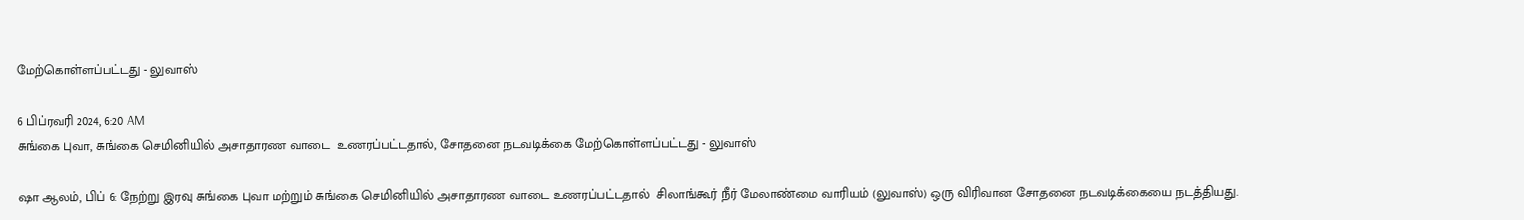மேற்கொள்ளப்பட்டது - லுவாஸ்

6 பிப்ரவரி 2024, 6:20 AM
சுங்கை புவா, சுங்கை செமினியில் அசாதாரண வாடை  உணரப்பட்டதால், சோதனை நடவடிக்கை மேற்கொள்ளப்பட்டது - லுவாஸ்

ஷா ஆலம், பிப் 6: நேற்று இரவு சுங்கை புவா மற்றும் சுங்கை செமினியில் அசாதாரண வாடை உணரப்பட்டதால்  சிலாங்கூர் நீர் மேலாண்மை வாரியம் (லுவாஸ்) ஒரு விரிவான சோதனை நடவடிக்கையை நடத்தியது.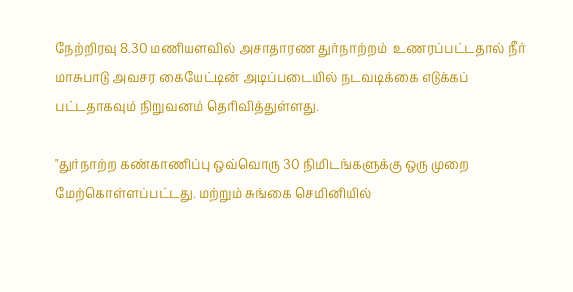நேற்றிரவு 8.30 மணியளவில் அசாதாரண துர்நாற்றம்  உணரப்பட்டதால் நீர் மாசுபாடு அவசர கையேட்டின் அடிப்படையில் நடவடிக்கை எடுக்கப் பட்டதாகவும் நிறுவனம் தெரிவித்துள்ளது.

"துர்நாற்ற கண்காணிப்பு ஒவ்வொரு 30 நிமிடங்களுக்கு ஒரு முறை மேற்கொள்ளப்பட்டது. மற்றும் சுங்கை செமினியில்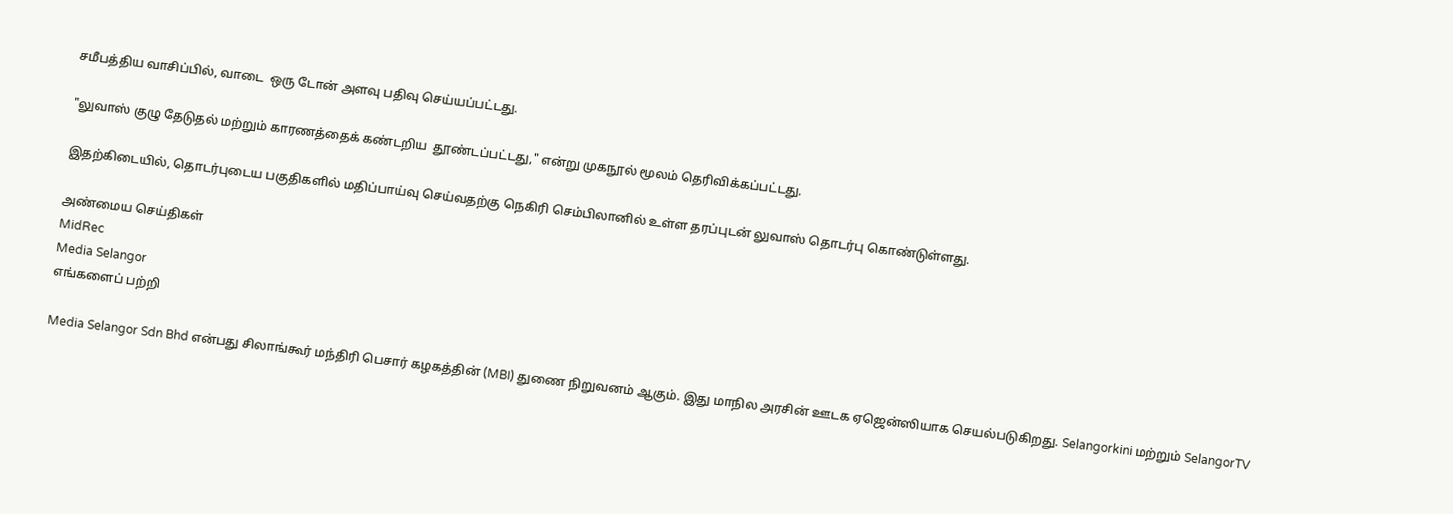சமீபத்திய வாசிப்பில், வாடை  ஒரு டோன் அளவு பதிவு செய்யப்பட்டது.

"லுவாஸ் குழு தேடுதல் மற்றும் காரணத்தைக் கண்டறிய  தூண்டப்பட்டது," என்று முகநூல் மூலம் தெரிவிக்கப்பட்டது.

இதற்கிடையில், தொடர்புடைய பகுதிகளில் மதிப்பாய்வு செய்வதற்கு நெகிரி செம்பிலானில் உள்ள தரப்புடன் லுவாஸ் தொடர்பு கொண்டுள்ளது.

அண்மைய செய்திகள்
MidRec
Media Selangor
எங்களைப் பற்றி

Media Selangor Sdn Bhd என்பது சிலாங்கூர் மந்திரி பெசார் கழகத்தின் (MBI) துணை நிறுவனம் ஆகும். இது மாநில அரசின் ஊடக ஏஜென்ஸியாக செயல்படுகிறது. Selangorkini மற்றும் SelangorTV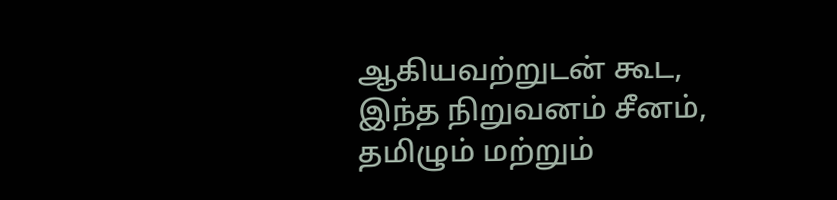ஆகியவற்றுடன் கூட, இந்த நிறுவனம் சீனம், தமிழும் மற்றும்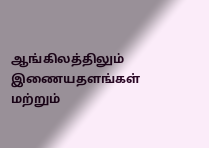ஆங்கிலத்திலும் இணையதளங்கள் மற்றும்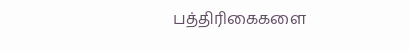பத்திரிகைகளை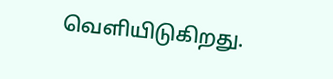வெளியிடுகிறது.